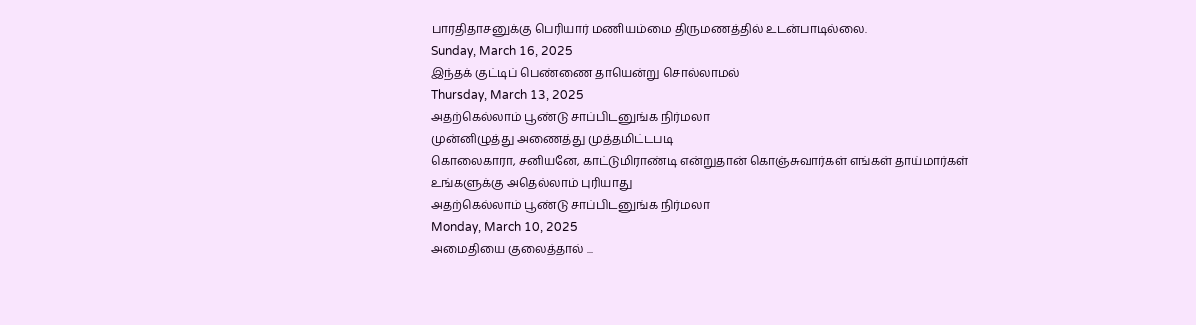பாரதிதாசனுக்கு பெரியார் மணியம்மை திருமணத்தில் உடன்பாடில்லை.
Sunday, March 16, 2025
இந்தக் குட்டிப் பெண்ணை தாயென்று சொல்லாமல்
Thursday, March 13, 2025
அதற்கெல்லாம் பூண்டு சாப்பிடனுங்க நிர்மலா
முன்னிழுத்து அணைத்து முத்தமிட்டபடி
கொலைகாரா, சனியனே, காட்டுமிராண்டி என்றுதான் கொஞ்சுவார்கள் எங்கள் தாய்மார்கள்
உங்களுக்கு அதெல்லாம் புரியாது
அதற்கெல்லாம் பூண்டு சாப்பிடனுங்க நிர்மலா
Monday, March 10, 2025
அமைதியை குலைத்தால் ...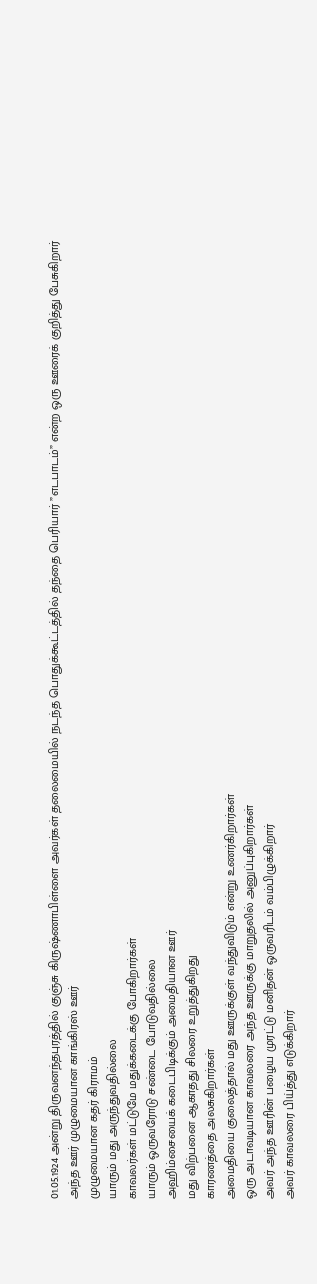01.05.1924 அன்று திருவனந்தபுரத்தில் குஞ்சு கிருஷ்ணாபிள்ளை அவர்கள் தலைமையில் நடந்த பொதுக்கூட்டத்தில் தந்தை பெரியார் ”எடபாடம்” என்ற ஒரு ஊரைக் குறித்து பேசுகிறார்
அந்த ஊர் முழுமையான காங்கிரஸ் ஊர்
முழுமையான கதர் கிராமம்
யாரும் மது அருந்துவதில்லை
காவலர்கள் மட்டுமே மதுக்கடைக்கு போகிறார்கள்
யாரும் ஒருவரோடு சண்டை போடுவதில்லை
அஹிம்சையைக் கடைபிடிக்கும் அமைதியான ஊர்
மது விற்பனை ஆகாதது சிலரை உறுத்துகிறது
காரணத்தை அலசுகிறார்கள்
அமைதியை குலைத்தால் மது ஊருக்குள் வந்துவிடும் என்று உணர்கிறார்கள்
ஒரு அடாவடியான காவலரை அந்த ஊருக்கு மாறுதலில் அனுப்புகிறார்கள்
அவர் அந்த ஊரின் பழைய முரட்டு மனிதன் ஒருவரிடம் வம்பிழுக்கிறார்
அவர் காவலரை பிய்த்து எடுக்கிறார்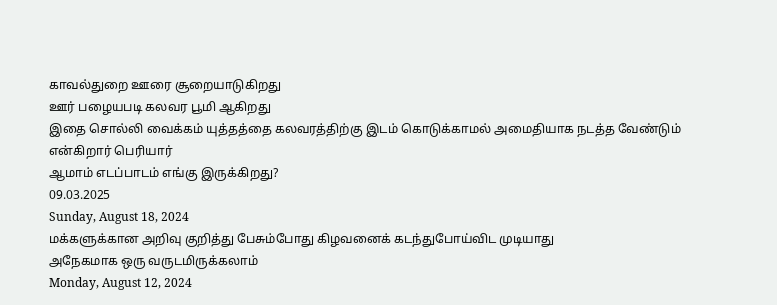காவல்துறை ஊரை சூறையாடுகிறது
ஊர் பழையபடி கலவர பூமி ஆகிறது
இதை சொல்லி வைக்கம் யுத்தத்தை கலவரத்திற்கு இடம் கொடுக்காமல் அமைதியாக நடத்த வேண்டும் என்கிறார் பெரியார்
ஆமாம் எடப்பாடம் எங்கு இருக்கிறது?
09.03.2025
Sunday, August 18, 2024
மக்களுக்கான அறிவு குறித்து பேசும்போது கிழவனைக் கடந்துபோய்விட முடியாது
அநேகமாக ஒரு வருடமிருக்கலாம்
Monday, August 12, 2024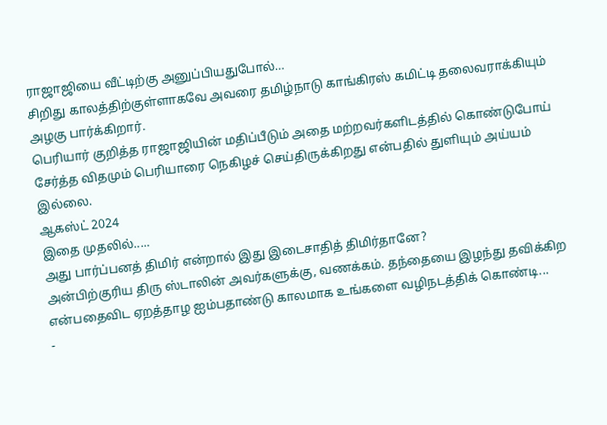ராஜாஜியை வீட்டிற்கு அனுப்பியதுபோல்…
சிறிது காலத்திற்குள்ளாகவே அவரை தமிழ்நாடு காங்கிரஸ் கமிட்டி தலைவராக்கியும் அழகு பார்க்கிறார்.
பெரியார் குறித்த ராஜாஜியின் மதிப்பீடும் அதை மற்றவர்களிடத்தில் கொண்டுபோய் சேர்த்த விதமும் பெரியாரை நெகிழச் செய்திருக்கிறது என்பதில் துளியும் அய்யம் இல்லை.
ஆகஸ்ட் 2024
இதை முதலில்.....
அது பார்ப்பனத் திமிர் என்றால் இது இடைசாதித் திமிர்தானே?
அன்பிற்குரிய திரு ஸ்டாலின் அவர்களுக்கு, வணக்கம். தந்தையை இழந்து தவிக்கிற என்பதைவிட ஏறத்தாழ ஐம்பதாண்டு காலமாக உங்களை வழிநடத்திக் கொண்டி...
-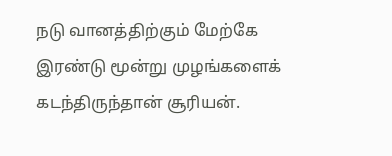நடு வானத்திற்கும் மேற்கே இரண்டு மூன்று முழங்களைக் கடந்திருந்தான் சூரியன்.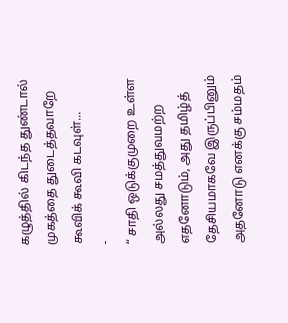கழுத்தில் கிடந்த துண்டால் முகத்தை துடைத்தவாறே கூவிக் கூவி கடவுள்...
-
“ சாதி ஒடுக்குமுறை உள்ள அல்லது சமத்துவமற்ற எதனோடும், அது தமிழ்த் தேசியமாகவே இருப்பினும் அதனோடு எனக்கு சம்மதம்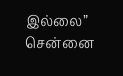இல்லை” சென்னை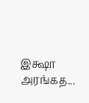இக்ஷா அரங்கத...